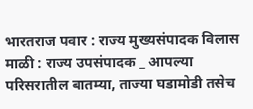भारतराज पवार : राज्य मुख्यसंपादक विलास माळी : राज्य उपसंपादक _ आपल्या परिसरातील बातम्या, ताज्या घडामोडी तसेच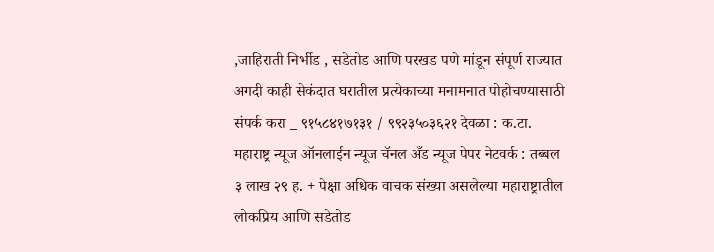,जाहिराती निर्भीड , सडेतोड आणि परखड पणे मांडून संपूर्ण राज्यात अगदी काही सेकंदात घरातील प्रत्येकाच्या मनामनात पोहोचण्यासाठी संपर्क करा _ ९१५८४१७१३१ / ९९२३५०३६२१ देवळा : क.टा. महाराष्ट्र न्यूज ऑनलाईन न्यूज चॅनल अँड न्यूज पेपर नेटवर्क : तब्बल ३ लाख २९ ह. + पेक्षा अधिक वाचक संख्या असलेल्या महाराष्ट्रातील लोकप्रिय आणि सडेतोड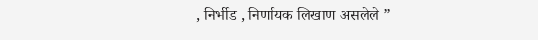, निर्भीड , निर्णायक लिखाण असलेले ”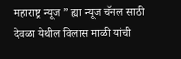महाराष्ट्र न्यूज ” ह्या न्यूज चॅनल साठी देवळा येथील विलास माळी यांची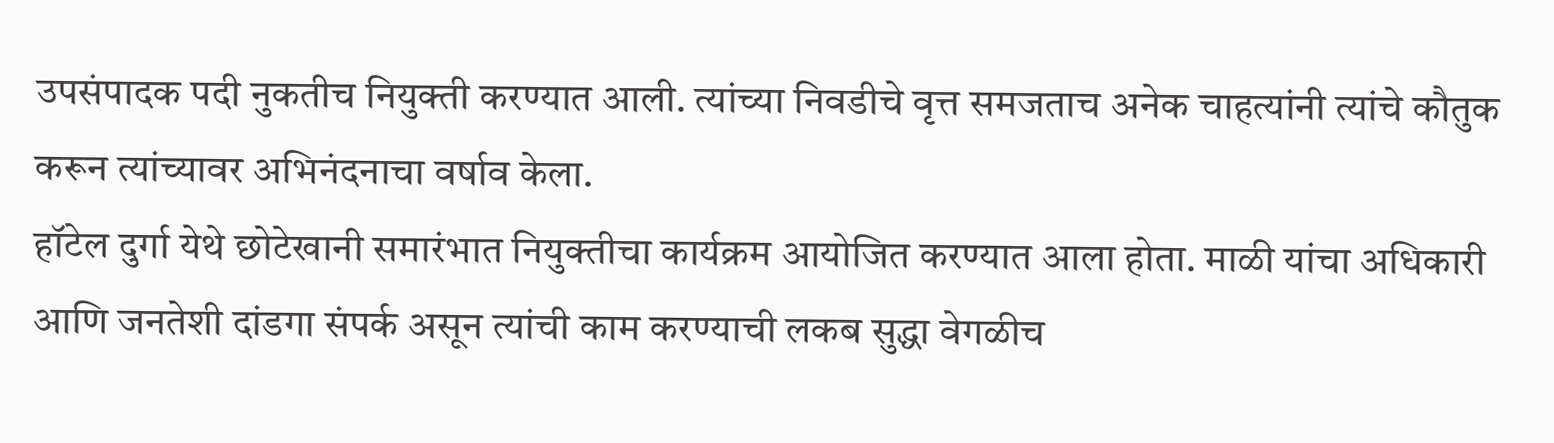उपसंपादक पदी नुकतीच नियुक्ती करण्यात आली. त्यांच्या निवडीचे वृत्त समजताच अनेक चाहत्यांनी त्यांचे कौतुक करून त्यांच्यावर अभिनंदनाचा वर्षाव केला.
हॉटेल दुर्गा येथे छोटेखानी समारंभात नियुक्तीचा कार्यक्रम आयोजित करण्यात आला होता. माळी यांचा अधिकारी आणि जनतेशी दांडगा संपर्क असून त्यांची काम करण्याची लकब सुद्धा वेगळीच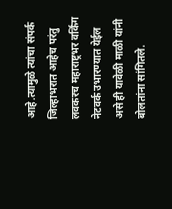आहे.त्यामुळे त्यांचा संपर्क जिल्हाभरात आहेच परंतु लवकरच महाराष्ट्रभर वर्किंग नेटवर्क उभारण्यात येईल असे ही यावेळी माळी यांनी बोलतांना सांगितले.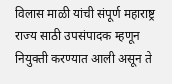विलास माळी यांची संपूर्ण महाराष्ट्र राज्य साठी उपसंपादक म्हणून नियुक्ती करण्यात आली असून ते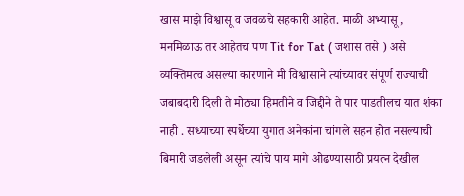खास माझे विश्वासू व जवळचे सहकारी आहेत. माळी अभ्यासू , मनमिळाऊ तर आहेतच पण Tit for Tat ( जशास तसे ) असे व्यक्तिमत्व असल्या कारणाने मी विश्वासाने त्यांच्यावर संपूर्ण राज्याची जबाबदारी दिली ते मोठ्या हिमतीने व जिद्दीने ते पार पाडतीलच यात शंका नाही . सध्याच्या स्पर्धेच्या युगात अनेकांना चांगले सहन होत नसल्याची बिमारी जडलेली असून त्यांचे पाय मागे ओढण्यासाठी प्रयत्न देखील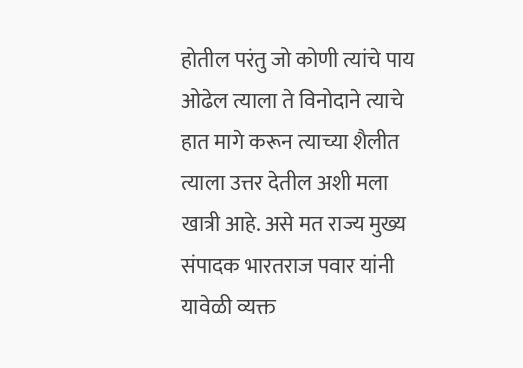होतील परंतु जो कोणी त्यांचे पाय ओढेल त्याला ते विनोदाने त्याचे हात मागे करून त्याच्या शैलीत त्याला उत्तर देतील अशी मला खात्री आहे. असे मत राज्य मुख्य संपादक भारतराज पवार यांनी यावेळी व्यक्त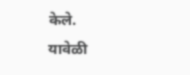केले.
यावेळी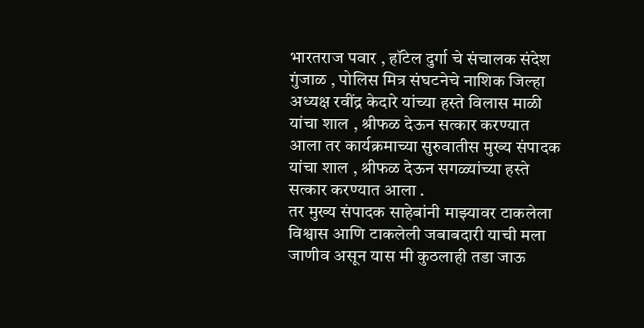भारतराज पवार , हॉटेल दुर्गा चे संचालक संदेश गुंजाळ , पोलिस मित्र संघटनेचे नाशिक जिल्हा अध्यक्ष रवींद्र केदारे यांच्या हस्ते विलास माळी यांचा शाल , श्रीफळ देऊन सत्कार करण्यात आला तर कार्यक्रमाच्या सुरुवातीस मुख्य संपादक यांचा शाल , श्रीफळ देऊन सगळ्यांच्या हस्ते सत्कार करण्यात आला .
तर मुख्य संपादक साहेबांनी माझ्यावर टाकलेला विश्वास आणि टाकलेली जबाबदारी याची मला जाणीव असून यास मी कुठलाही तडा जाऊ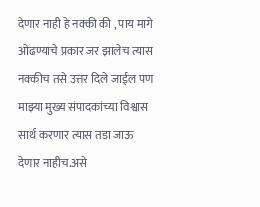देणार नाही हे नक्की की , पाय मागे ओढण्याचे प्रकार जर झालेच त्यास नक्कीच तसे उत्तर दिले जाईल पण माझ्या मुख्य संपादकांच्या विश्वास सार्थ करणार त्यास तडा जाऊ देणार नाहीच.असे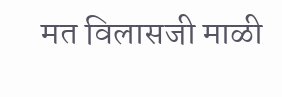मत विलासजी माळी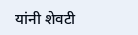यांनी शेवटी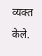व्यक्त केले.